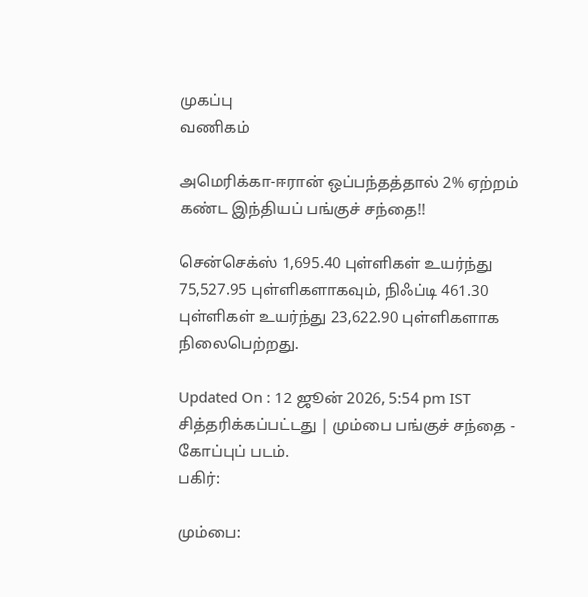முகப்பு
வணிகம்

அமெரிக்கா-ஈரான் ஒப்பந்தத்தால் 2% ஏற்றம் கண்ட இந்தியப் பங்குச் சந்தை!!

சென்செக்ஸ் 1,695.40 புள்ளிகள் உயர்ந்து 75,527.95 புள்ளிகளாகவும், நிஃப்டி 461.30 புள்ளிகள் உயர்ந்து 23,622.90 புள்ளிகளாக நிலைபெற்றது.

Updated On : 12 ஜூன் 2026, 5:54 pm IST
சித்தரிக்கப்பட்டது | மும்பை பங்குச் சந்தை - கோப்புப் படம்.
பகிர்:

மும்பை: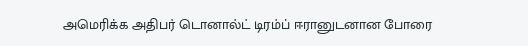அமெரிக்க அதிபர் டொனால்ட் டிரம்ப் ஈரானுடனான போரை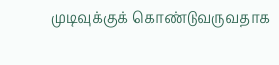முடிவுக்குக் கொண்டுவருவதாக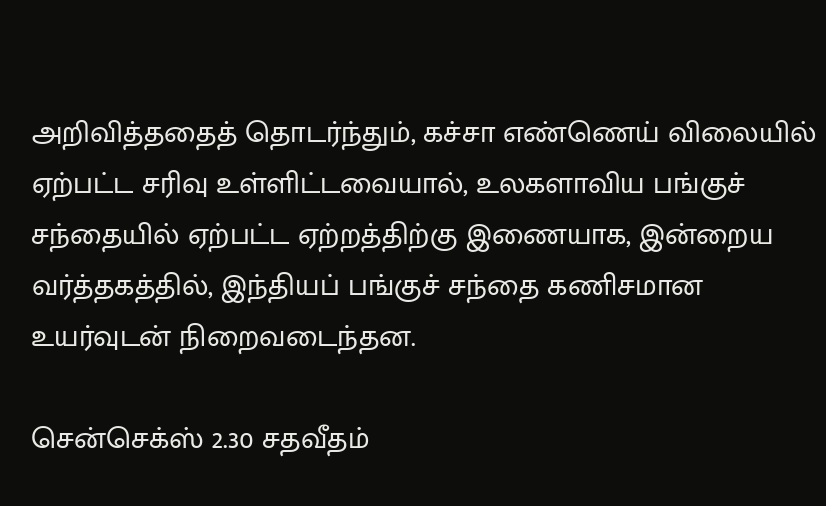அறிவித்ததைத் தொடர்ந்தும், கச்சா எண்ணெய் விலையில் ஏற்பட்ட சரிவு உள்ளிட்டவையால், உலகளாவிய பங்குச் சந்தையில் ஏற்பட்ட ஏற்றத்திற்கு இணையாக, இன்றைய வர்த்தகத்தில், இந்தியப் பங்குச் சந்தை கணிசமான உயர்வுடன் நிறைவடைந்தன.

சென்செக்ஸ் 2.30 சதவீதம்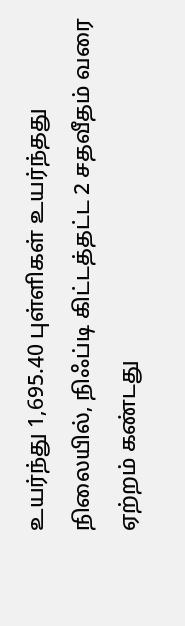உயர்ந்து 1,695.40 புள்ளிகள் உயர்ந்தது நிலையில், நிஃப்டி கிட்டத்தட்ட 2 சதவீதம் வரை ஏற்றம் கண்டது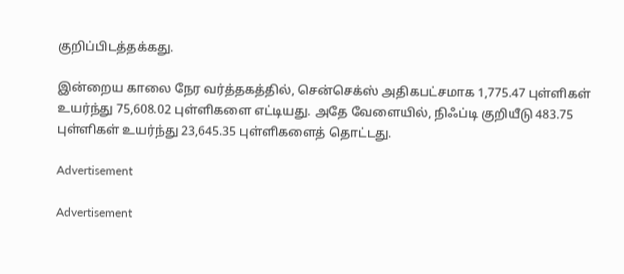குறிப்பிடத்தக்கது.

இன்றைய காலை நேர வர்த்தகத்தில், சென்செக்ஸ் அதிகபட்சமாக 1,775.47 புள்ளிகள் உயர்ந்து 75,608.02 புள்ளிகளை எட்டியது. அதே வேளையில், நிஃப்டி குறியீடு 483.75 புள்ளிகள் உயர்ந்து 23,645.35 புள்ளிகளைத் தொட்டது.

Advertisement

Advertisement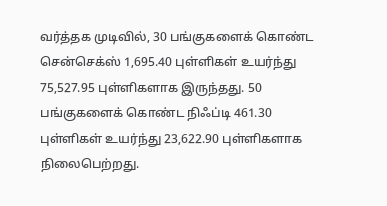வர்த்தக முடிவில், 30 பங்குகளைக் கொண்ட சென்செக்ஸ் 1,695.40 புள்ளிகள் உயர்ந்து 75,527.95 புள்ளிகளாக இருந்தது. 50 பங்குகளைக் கொண்ட நிஃப்டி 461.30 புள்ளிகள் உயர்ந்து 23,622.90 புள்ளிகளாக நிலைபெற்றது.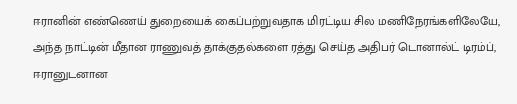ஈரானின் எண்ணெய் துறையைக் கைப்பற்றுவதாக மிரட்டிய சில மணிநேரங்களிலேயே, அந்த நாட்டின் மீதான ராணுவத் தாக்குதல்களை ரத்து செய்த அதிபர் டொனால்ட் டிரம்ப், ஈரானுடனான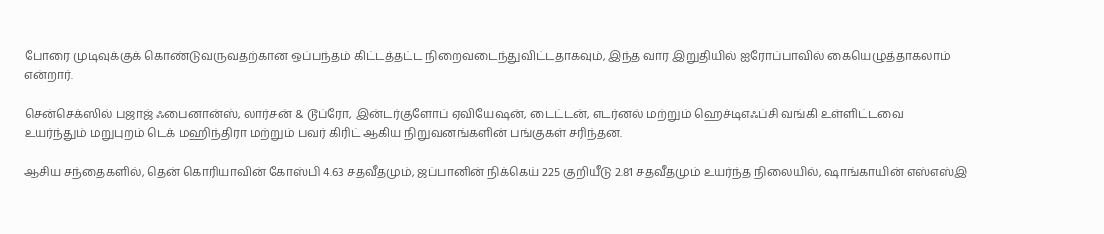போரை முடிவுக்குக் கொண்டுவருவதற்கான ஒப்பந்தம் கிட்டத்தட்ட நிறைவடைந்துவிட்டதாகவும், இந்த வார இறுதியில் ஐரோப்பாவில் கையெழுத்தாகலாம் என்றார்.

சென்செக்ஸில் பஜாஜ் ஃபைனான்ஸ், லார்சன் & டூப்ரோ, இன்டர்குளோப் ஏவியேஷன், டைட்டன், எடர்னல் மற்றும் ஹெச்டிஎஃப்சி வங்கி உள்ளிட்டவை உயர்ந்தும் மறுபுறம் டெக் மஹிந்திரா மற்றும் பவர் கிரிட் ஆகிய நிறுவனங்களின் பங்குகள் சரிந்தன.

ஆசிய சந்தைகளில், தென் கொரியாவின் கோஸ்பி 4.63 சதவீதமும், ஜப்பானின் நிக்கெய் 225 குறியீடு 2.81 சதவீதமும் உயர்ந்த நிலையில், ஷாங்காயின் எஸ்எஸ்இ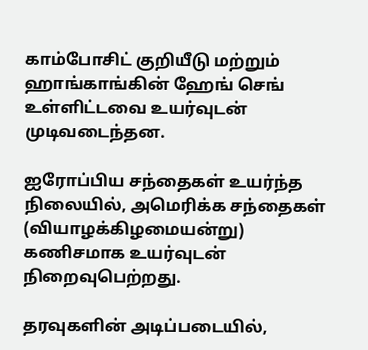காம்போசிட் குறியீடு மற்றும் ஹாங்காங்கின் ஹேங் செங் உள்ளிட்டவை உயர்வுடன் முடிவடைந்தன.

ஐரோப்பிய சந்தைகள் உயர்ந்த நிலையில், அமெரிக்க சந்தைகள் (வியாழக்கிழமையன்று) கணிசமாக உயர்வுடன் நிறைவுபெற்றது.

தரவுகளின் அடிப்படையில்,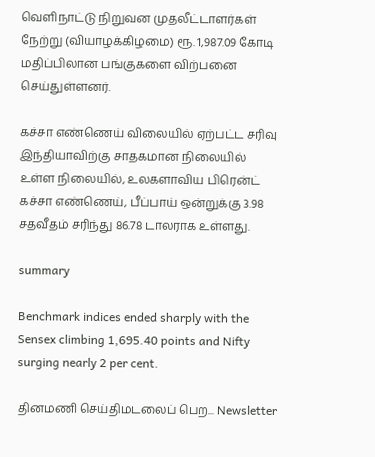வெளிநாட்டு நிறுவன முதலீட்டாளர்கள் நேற்று (வியாழக்கிழமை) ரூ. 1,987.09 கோடி மதிப்பிலான பங்குகளை விற்பனை செய்துள்ளனர்.

கச்சா எண்ணெய் விலையில் ஏற்பட்ட சரிவு இந்தியாவிற்கு சாதகமான நிலையில் உள்ள நிலையில், உலகளாவிய பிரென்ட் கச்சா எண்ணெய், பீப்பாய் ஒன்றுக்கு 3.98 சதவீதம் சரிந்து 86.78 டாலராக உள்ளது.

summary

Benchmark indices ended sharply with the Sensex climbing 1,695.40 points and Nifty surging nearly 2 per cent.

தினமணி செய்திமடலைப் பெற... Newsletter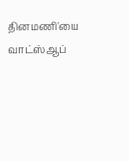தினமணி'யை வாட்ஸ்ஆப்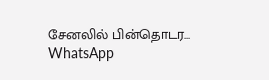சேனலில் பின்தொடர... WhatsApp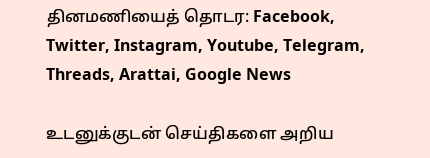தினமணியைத் தொடர: Facebook, Twitter, Instagram, Youtube, Telegram, Threads, Arattai, Google News

உடனுக்குடன் செய்திகளை அறிய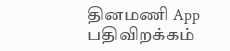தினமணி App பதிவிறக்கம்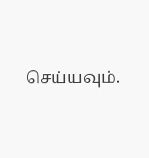செய்யவும்.